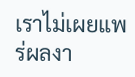เราไม่เผยแพร่ผลงา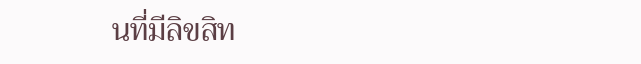นที่มีลิขสิท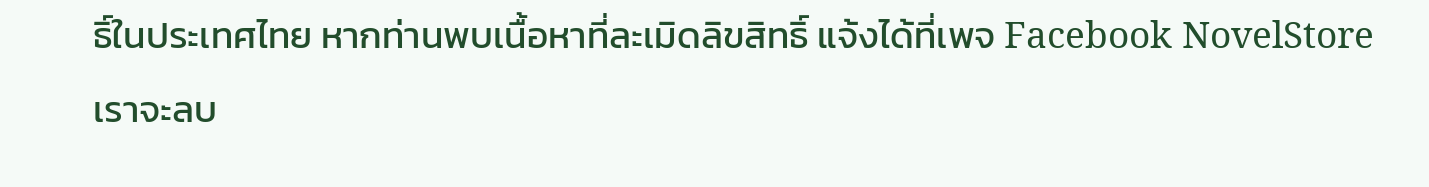ธิ์ในประเทศไทย หากท่านพบเนื้อหาที่ละเมิดลิขสิทธิ์ แจ้งได้ที่เพจ Facebook NovelStore เราจะลบ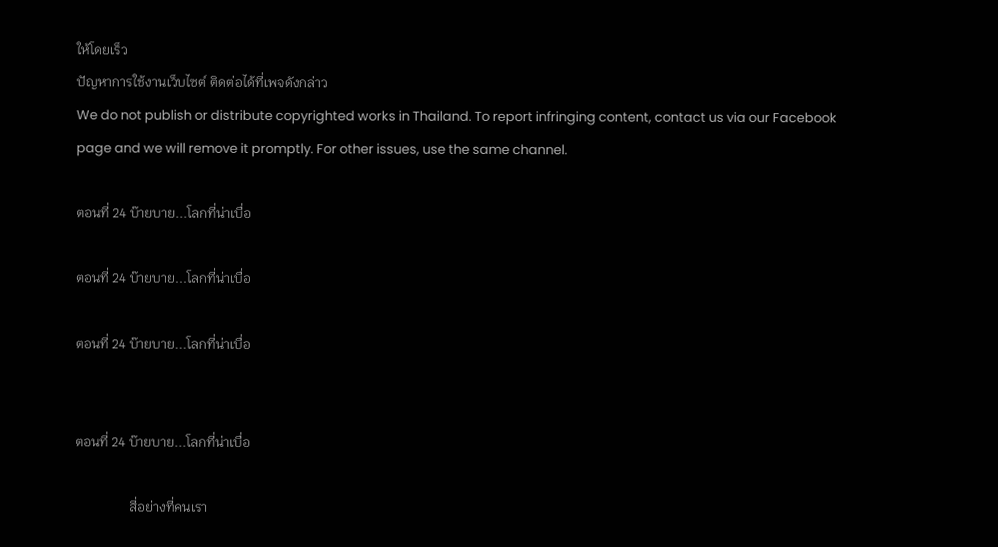ให้โดยเร็ว
ปัญหาการใช้งานเว็บไซต์ ติดต่อได้ที่เพจดังกล่าว
We do not publish or distribute copyrighted works in Thailand. To report infringing content, contact us via our Facebook page and we will remove it promptly. For other issues, use the same channel.

ตอนที่ 24 บ๊ายบาย...โลกที่น่าเบื่อ

ตอนที่ 24 บ๊ายบาย...โลกที่น่าเบื่อ

ตอนที่ 24 บ๊ายบาย...โลกที่น่าเบื่อ


ตอนที่ 24 บ๊ายบาย...โลกที่น่าเบื่อ

                สี่อย่างที่คนเรา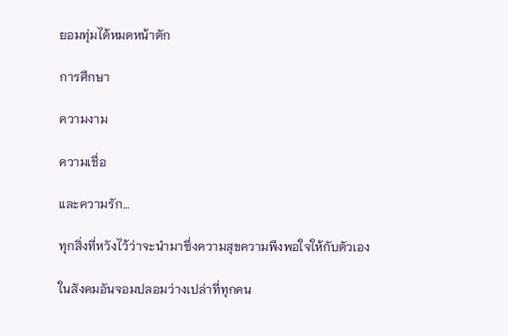ยอมทุ่มได้หมดหน้าตัก

การศึกษา

ความงาม

ความเชื่อ

และความรัก…

ทุกสิ่งที่หวังไว้ว่าจะนำมาซึ่งความสุขความพึงพอใจให้กับตัวเอง

ในสังคมอันจอมปลอมว่างเปล่าที่ทุกคน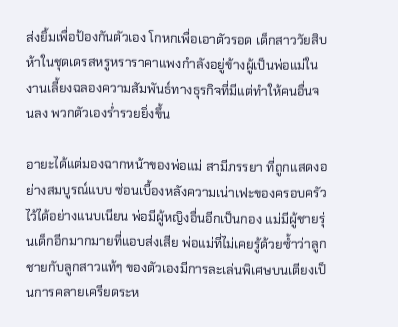ส่งยิ้มเพื่อป้องกันตัวเอง โกหกเพื่อเอาตัวรอด เด็กสาววัยสิบห้าในชุดเดรสหรูหราราคาแพงกำลังอยู่ข้างผู้เป็นพ่อแม่ในงานเลี้ยงฉลองความสัมพันธ์ทางธุรกิจที่มีแต่ทำให้คนอื่นจนลง พวกตัวเองร่ำรวยยิ่งขึ้น

อายะได้แต่มองฉากหน้าของพ่อแม่ สามีภรรยา ที่ถูกแสดงอย่างสมบูรณ์แบบ ซ่อนเบื้องหลังความเน่าเฟะของครอบครัวไว้ได้อย่างแนบเนียน พ่อมีผู้หญิงอื่นอีกเป็นกอง แม่มีผู้ชายรุ่นเด็กอีกมากมายที่แอบส่งเสีย พ่อแม่ที่ไม่เคยรู้ด้วยซ้ำว่าลูกชายกับลูกสาวแท้ๆ ของตัวเองมีการละเล่นพิเศษบนเตียงเป็นการคลายเครียดระห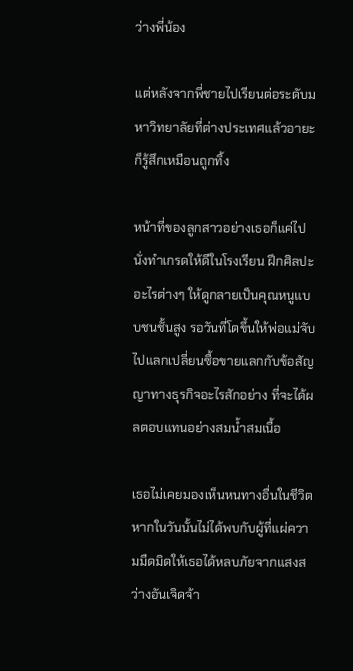ว่างพี่น้อง

แต่หลังจากพี่ชายไปเรียนต่อระดับมหาวิทยาลัยที่ต่างประเทศแล้วอายะก็รู้สึกเหมือนถูกทิ้ง

หน้าที่ของลูกสาวอย่างเธอก็แค่ไปนั่งทำเกรดให้ดีในโรงเรียน ฝึกศิลปะอะไรต่างๆ ให้ดูกลายเป็นคุณหนูแบบชนชั้นสูง รอวันที่โตขึ้นให้พ่อแม่จับไปแลกเปลี่ยนซื้อขายแลกกับข้อสัญญาทางธุรกิจอะไรสักอย่าง ที่จะได้ผลตอบแทนอย่างสมน้ำสมเนื้อ

เธอไม่เคยมองเห็นหนทางอื่นในชีวิต หากในวันนั้นไม่ได้พบกับผู้ที่แผ่ความมืดมิดให้เธอได้หลบภัยจากแสงสว่างอันเจิดจ้า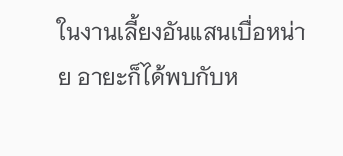ในงานเลี้ยงอันแสนเบื่อหน่าย อายะก็ได้พบกับห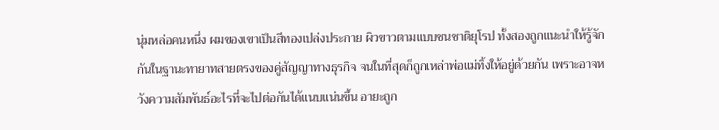นุ่มหล่อคนหนึ่ง ผมของเขาเป็นสีทองเปล่งประกาย ผิวขาวตามแบบชนชาติยุโรป ทั้งสองถูกแนะนำให้รู้จักกันในฐานะทายาทสายตรงของคู่สัญญาทางธุรกิจ จนในที่สุดก็ถูกเหล่าพ่อแม่ทิ้งให้อยู่ด้วยกัน เพราะอาจหวังความสัมพันธ์อะไรที่จะไปต่อกันได้แนบแน่นขึ้น อายะถูก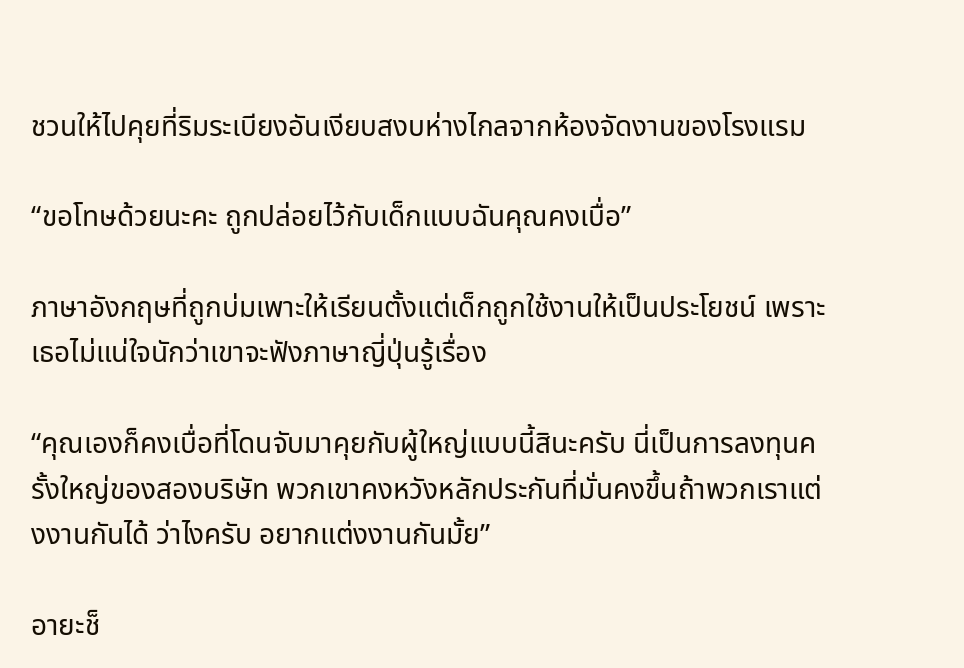ชวนให้ไปคุยที่ริมระเบียงอันเงียบสงบห่างไกลจากห้องจัดงานของโรงแรม

“ขอโทษด้วยนะคะ ถูกปล่อยไว้กับเด็กแบบฉันคุณคงเบื่อ”

ภาษาอังกฤษที่ถูกบ่มเพาะให้เรียนตั้งแต่เด็กถูกใช้งานให้เป็นประโยชน์ เพราะเธอไม่แน่ใจนักว่าเขาจะฟังภาษาญี่ปุ่นรู้เรื่อง

“คุณเองก็คงเบื่อที่โดนจับมาคุยกับผู้ใหญ่แบบนี้สินะครับ นี่เป็นการลงทุนครั้งใหญ่ของสองบริษัท พวกเขาคงหวังหลักประกันที่มั่นคงขึ้นถ้าพวกเราแต่งงานกันได้ ว่าไงครับ อยากแต่งงานกันมั้ย”

อายะช็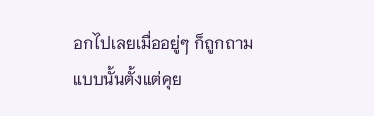อกไปเลยเมื่ออยู่ๆ ก็ถูกถามแบบนั้นตั้งแต่คุย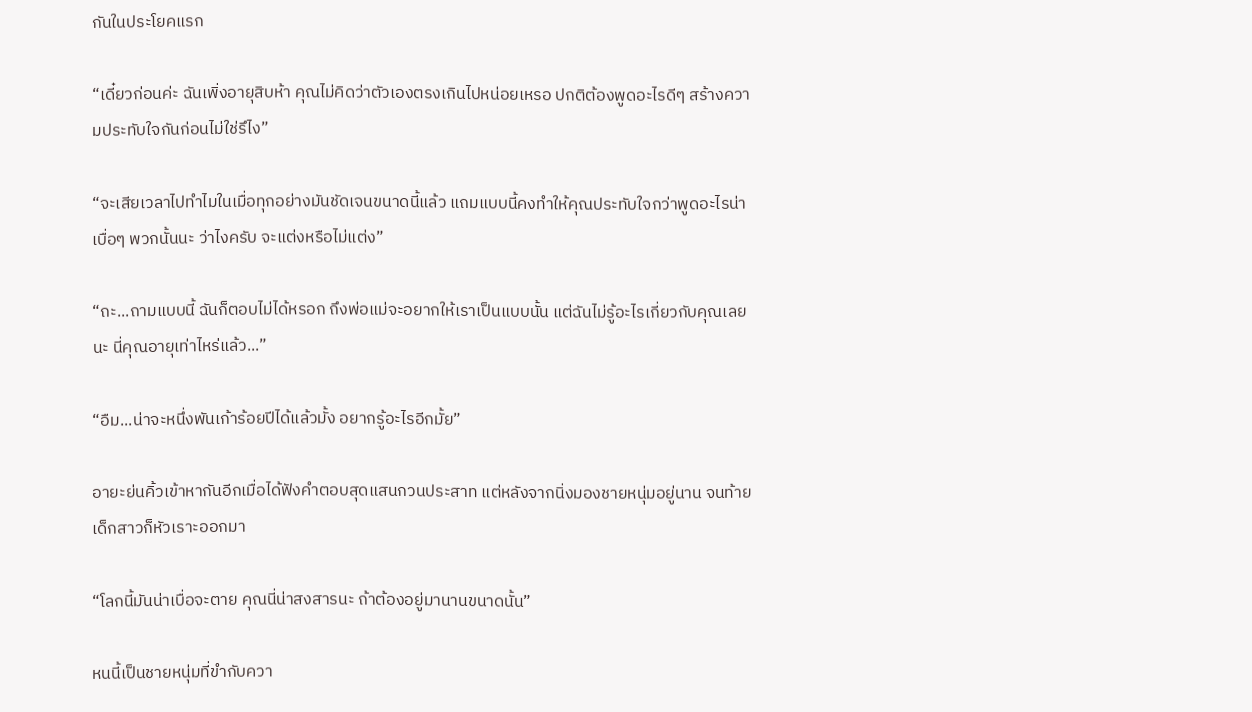กันในประโยคแรก

“เดี๋ยวก่อนค่ะ ฉันเพิ่งอายุสิบห้า คุณไม่คิดว่าตัวเองตรงเกินไปหน่อยเหรอ ปกติต้องพูดอะไรดีๆ สร้างความประทับใจกันก่อนไม่ใช่รึไง”

“จะเสียเวลาไปทำไมในเมื่อทุกอย่างมันชัดเจนขนาดนี้แล้ว แถมแบบนี้คงทำให้คุณประทับใจกว่าพูดอะไรน่าเบื่อๆ พวกนั้นนะ ว่าไงครับ จะแต่งหรือไม่แต่ง”

“ถะ...ถามแบบนี้ ฉันก็ตอบไม่ได้หรอก ถึงพ่อแม่จะอยากให้เราเป็นแบบนั้น แต่ฉันไม่รู้อะไรเกี่ยวกับคุณเลยนะ นี่คุณอายุเท่าไหร่แล้ว...”

“อืม...น่าจะหนึ่งพันเก้าร้อยปีได้แล้วมั้ง อยากรู้อะไรอีกมั้ย”

อายะย่นคิ้วเข้าหากันอีกเมื่อได้ฟังคำตอบสุดแสนกวนประสาท แต่หลังจากนิ่งมองชายหนุ่มอยู่นาน จนท้ายเด็กสาวก็หัวเราะออกมา

“โลกนี้มันน่าเบื่อจะตาย คุณนี่น่าสงสารนะ ถ้าต้องอยู่มานานขนาดนั้น”

หนนี้เป็นชายหนุ่มที่ขำกับควา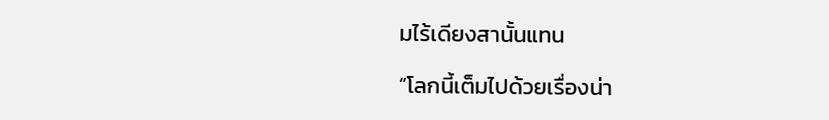มไร้เดียงสานั้นแทน

“โลกนี้เต็มไปด้วยเรื่องน่า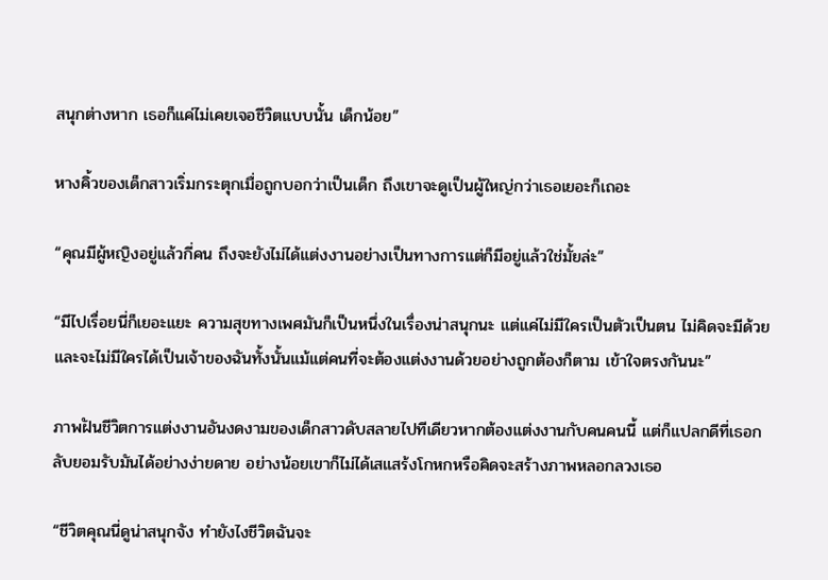สนุกต่างหาก เธอก็แค่ไม่เคยเจอชีวิตแบบนั้น เด็กน้อย”

หางคิ้วของเด็กสาวเริ่มกระตุกเมื่อถูกบอกว่าเป็นเด็ก ถึงเขาจะดูเป็นผู้ใหญ่กว่าเธอเยอะก็เถอะ

“คุณมีผู้หญิงอยู่แล้วกี่คน ถึงจะยังไม่ได้แต่งงานอย่างเป็นทางการแต่ก็มีอยู่แล้วใช่มั้ยล่ะ”

“มีไปเรื่อยนี่ก็เยอะแยะ ความสุขทางเพศมันก็เป็นหนึ่งในเรื่องน่าสนุกนะ แต่แค่ไม่มีใครเป็นตัวเป็นตน ไม่คิดจะมีด้วย และจะไม่มีใครได้เป็นเจ้าของฉันทั้งนั้นแม้แต่คนที่จะต้องแต่งงานด้วยอย่างถูกต้องก็ตาม เข้าใจตรงกันนะ”

ภาพฝันชีวิตการแต่งงานอันงดงามของเด็กสาวดับสลายไปทีเดียวหากต้องแต่งงานกับคนคนนี้ แต่ก็แปลกดีที่เธอกลับยอมรับมันได้อย่างง่ายดาย อย่างน้อยเขาก็ไม่ได้เสแสร้งโกหกหรือคิดจะสร้างภาพหลอกลวงเธอ

“ชีวิตคุณนี่ดูน่าสนุกจัง ทำยังไงชีวิตฉันจะ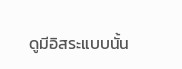ดูมีอิสระแบบนั้น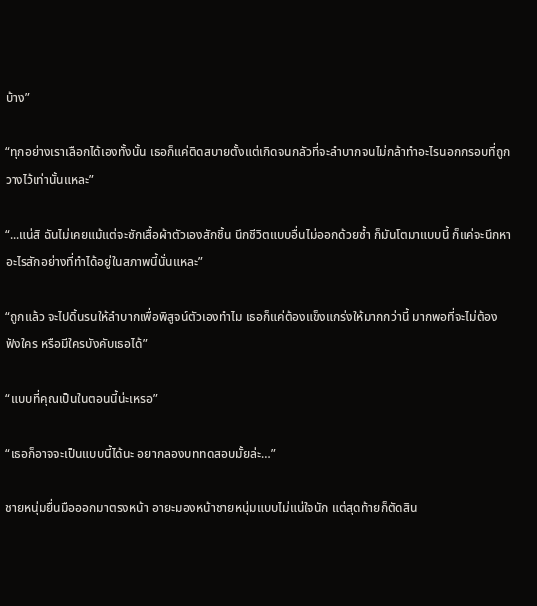บ้าง”

“ทุกอย่างเราเลือกได้เองทั้งนั้น เธอก็แค่ติดสบายตั้งแต่เกิดจนกลัวที่จะลำบากจนไม่กล้าทำอะไรนอกกรอบที่ถูกวางไว้เท่านั้นแหละ”

“...แน่สิ ฉันไม่เคยแม้แต่จะซักเสื้อผ้าตัวเองสักชิ้น นึกชีวิตแบบอื่นไม่ออกด้วยซ้ำ ก็มันโตมาแบบนี้ ก็แค่จะนึกหาอะไรสักอย่างที่ทำได้อยู่ในสภาพนี้นั่นแหละ”

“ถูกแล้ว จะไปดิ้นรนให้ลำบากเพื่อพิสูจน์ตัวเองทำไม เธอก็แค่ต้องแข็งแกร่งให้มากกว่านี้ มากพอที่จะไม่ต้องฟังใคร หรือมีใครบังคับเธอได้”

“แบบที่คุณเป็นในตอนนี้น่ะเหรอ”

“เธอก็อาจจะเป็นแบบนี้ได้นะ อยากลองบททดสอบมั้ยล่ะ…”

ชายหนุ่มยื่นมือออกมาตรงหน้า อายะมองหน้าชายหนุ่มแบบไม่แน่ใจนัก แต่สุดท้ายก็ตัดสิน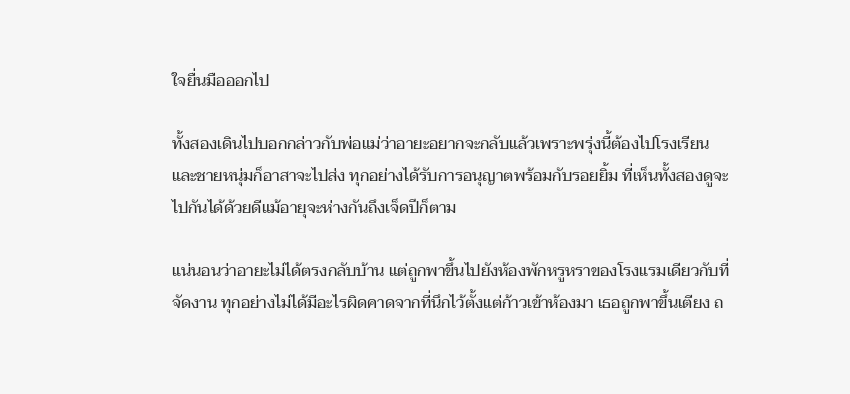ใจยื่นมือออกไป

ทั้งสองเดินไปบอกกล่าวกับพ่อแม่ว่าอายะอยากจะกลับแล้วเพราะพรุ่งนี้ต้องไปโรงเรียน และชายหนุ่มก็อาสาจะไปส่ง ทุกอย่างได้รับการอนุญาตพร้อมกับรอยยิ้ม ที่เห็นทั้งสองดูจะไปกันได้ด้วยดีแม้อายุจะห่างกันถึงเจ็ดปีก็ตาม

แน่นอนว่าอายะไม่ได้ตรงกลับบ้าน แต่ถูกพาขึ้นไปยังห้องพักหรูหราของโรงแรมเดียวกับที่จัดงาน ทุกอย่างไม่ได้มีอะไรผิดคาดจากที่นึกไว้ตั้งแต่ก้าวเข้าห้องมา เธอถูกพาขึ้นเตียง ถ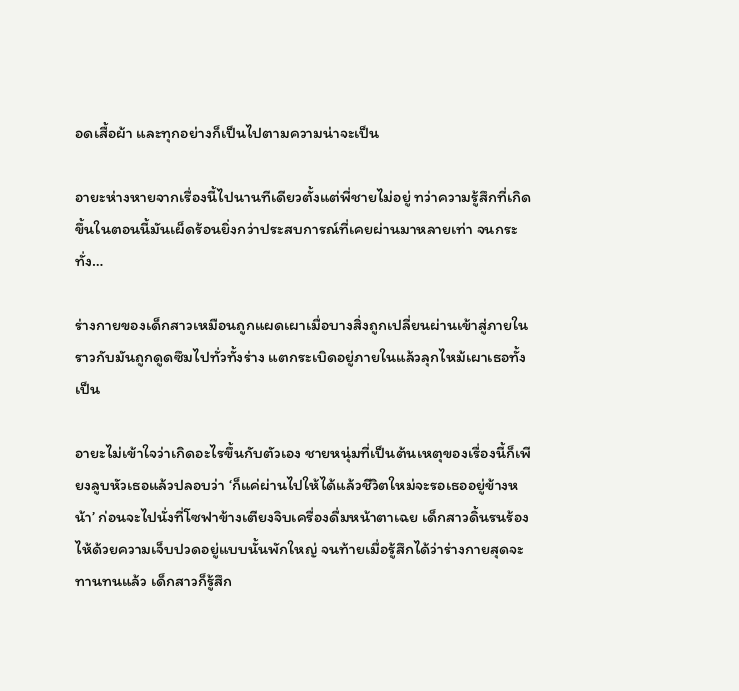อดเสื้อผ้า และทุกอย่างก็เป็นไปตามความน่าจะเป็น

อายะห่างหายจากเรื่องนี้ไปนานทีเดียวตั้งแต่พี่ชายไม่อยู่ ทว่าความรู้สึกที่เกิดขึ้นในตอนนี้มันเผ็ดร้อนยิ่งกว่าประสบการณ์ที่เคยผ่านมาหลายเท่า จนกระทั่ง…

ร่างกายของเด็กสาวเหมือนถูกแผดเผาเมื่อบางสิ่งถูกเปลี่ยนผ่านเข้าสู่ภายใน ราวกับมันถูกดูดซึมไปทั่วทั้งร่าง แตกระเบิดอยู่ภายในแล้วลุกไหม้เผาเธอทั้งเป็น

อายะไม่เข้าใจว่าเกิดอะไรขึ้นกับตัวเอง ชายหนุ่มที่เป็นต้นเหตุของเรื่องนี้ก็เพียงลูบหัวเธอแล้วปลอบว่า ‘ก็แค่ผ่านไปให้ได้แล้วชีวิตใหม่จะรอเธออยู่ข้างหน้า’ ก่อนจะไปนั่งที่โซฟาข้างเตียงจิบเครื่องดื่มหน้าตาเฉย เด็กสาวดิ้นรนร้องไห้ด้วยความเจ็บปวดอยู่แบบนั้นพักใหญ่ จนท้ายเมื่อรู้สึกได้ว่าร่างกายสุดจะทานทนแล้ว เด็กสาวก็รู้สึก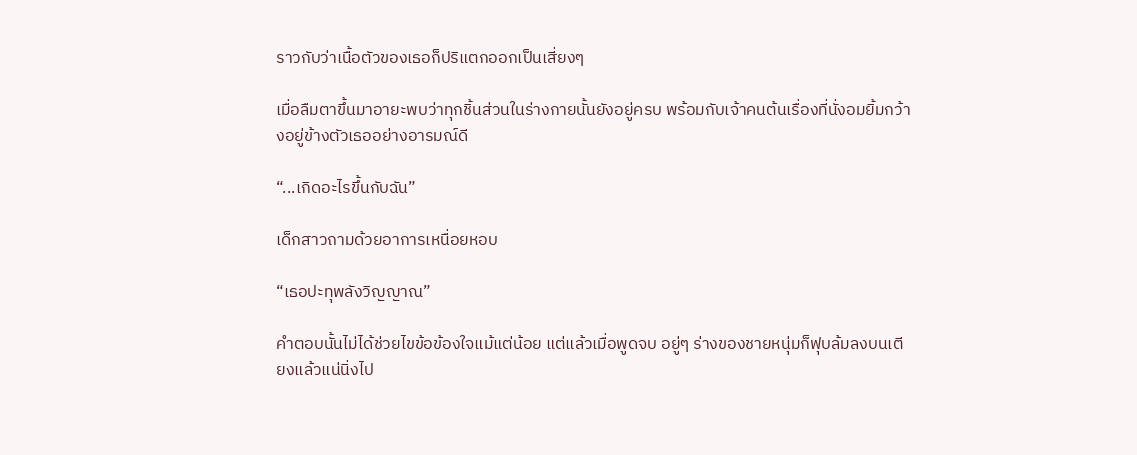ราวกับว่าเนื้อตัวของเธอก็ปริแตกออกเป็นเสี่ยงๆ

เมื่อลืมตาขึ้นมาอายะพบว่าทุกชิ้นส่วนในร่างกายนั้นยังอยู่ครบ พร้อมกับเจ้าคนต้นเรื่องที่นั่งอมยิ้มกว้างอยู่ข้างตัวเธออย่างอารมณ์ดี

“...เกิดอะไรขึ้นกับฉัน”

เด็กสาวถามด้วยอาการเหนื่อยหอบ

“เธอปะทุพลังวิญญาณ”

คำตอบนั้นไม่ได้ช่วยไขข้อข้องใจแม้แต่น้อย แต่แล้วเมื่อพูดจบ อยู่ๆ ร่างของชายหนุ่มก็ฟุบล้มลงบนเตียงแล้วแน่นิ่งไป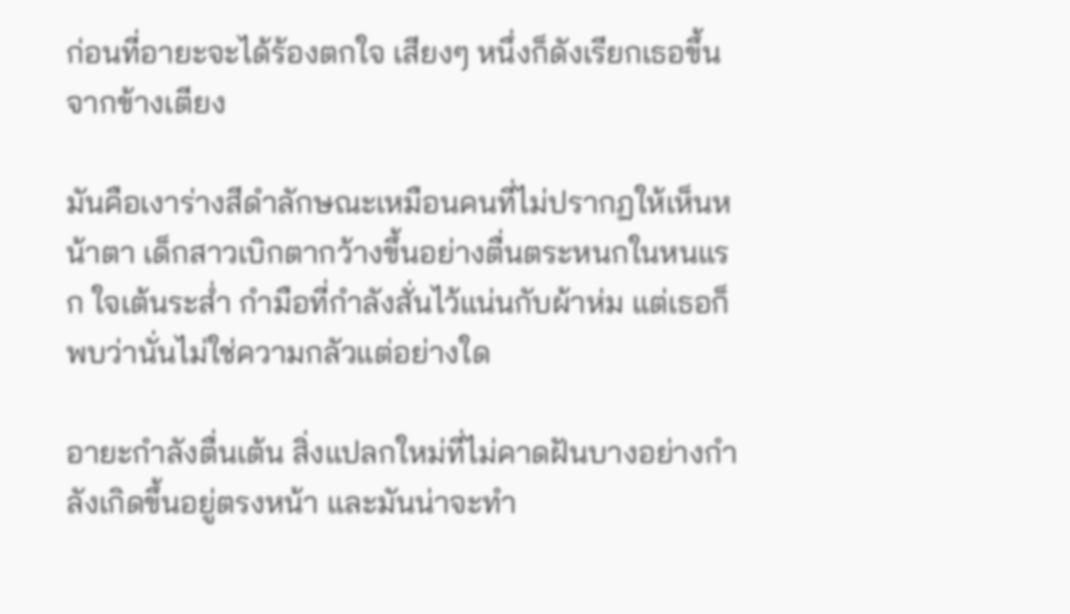ก่อนที่อายะจะได้ร้องตกใจ เสียงๆ หนึ่งก็ดังเรียกเธอขึ้นจากข้างเตียง

มันคือเงาร่างสีดำลักษณะเหมือนคนที่ไม่ปรากฏให้เห็นหน้าตา เด็กสาวเบิกตากว้างขึ้นอย่างตื่นตระหนกในหนแรก ใจเต้นระส่ำ กำมือที่กำลังสั่นไว้แน่นกับผ้าห่ม แต่เธอก็พบว่านั่นไม่ใช่ความกลัวแต่อย่างใด

อายะกำลังตื่นเต้น สิ่งแปลกใหม่ที่ไม่คาดฝันบางอย่างกำลังเกิดขึ้นอยู่ตรงหน้า และมันน่าจะทำ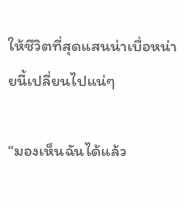ให้ชีวิตที่สุดแสนน่าเบื่อหน่ายนี้เปลี่ยนไปแน่ๆ

“มองเห็นฉันได้แล้ว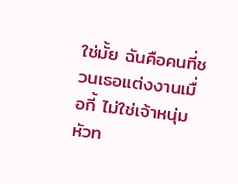ใช่มั้ย ฉันคือคนที่ชวนเธอแต่งงานเมื่อกี้ ไม่ใช่เจ้าหนุ่มหัวท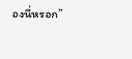องนี่หรอก”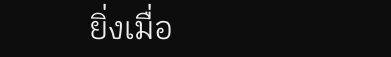ยิ่งเมื่อ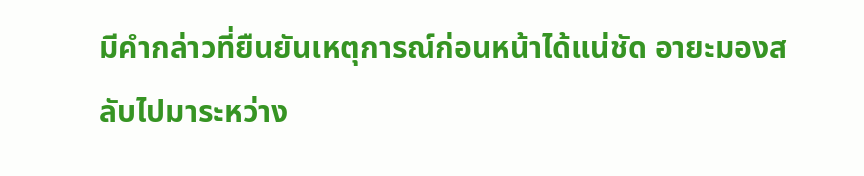มีคำกล่าวที่ยืนยันเหตุการณ์ก่อนหน้าได้แน่ชัด อายะมองสลับไปมาระหว่าง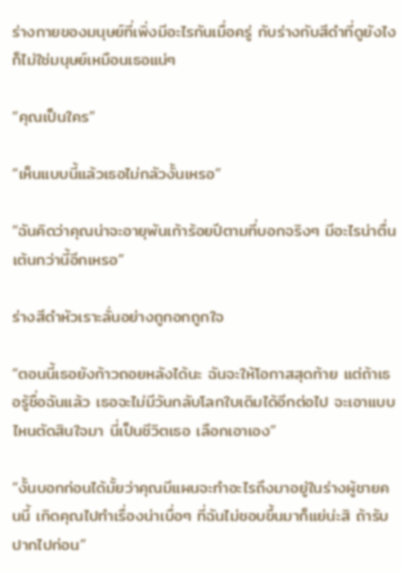ร่างกายของมนุษย์ที่เพิ่งมีอะไรกันเมื่อครู่ กับร่างกับสีดำที่ดูยังไงก็ไม่ใช่มนุษย์เหมือนเธอแน่ๆ

“คุณเป็นใคร”

“เห็นแบบนี้แล้วเธอไม่กลัวงั้นเหรอ”

“ฉันคิดว่าคุณน่าจะอายุพันเก้าร้อยปีตามที่บอกจริงๆ มีอะไรน่าตื่นเต้นกว่านี้อีกเหรอ”

ร่างสีดำหัวเราะลั่นอย่างถูกอกถูกใจ

“ตอนนี้เธอยังก้าวถอยหลังได้นะ ฉันจะให้โอกาสสุดท้าย แต่ถ้าเธอรู้ชื่อฉันแล้ว เธอจะไม่มีวันกลับโลกใบเดิมได้อีกต่อไป จะเอาแบบไหนตัดสินใจมา นี่เป็นชีวิตเธอ เลือกเอาเอง”

“งั้นบอกก่อนได้มั้ยว่าคุณมีแผนจะทำอะไรถึงมาอยู่ในร่างผู้ชายคนนี้ เกิดคุณไปทำเรื่องน่าเบื่อๆ ที่ฉันไม่ชอบขึ้นมาก็แย่น่ะสิ ถ้ารับปากไปก่อน”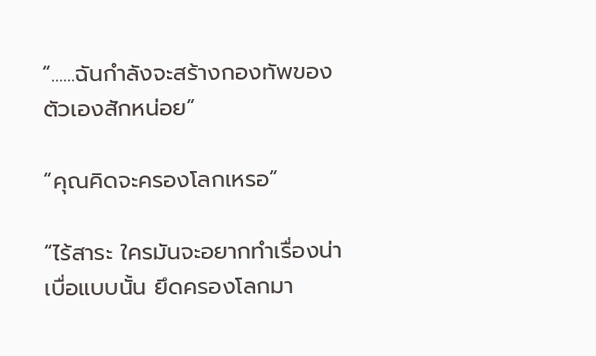“......ฉันกำลังจะสร้างกองทัพของตัวเองสักหน่อย”

“คุณคิดจะครองโลกเหรอ”

“ไร้สาระ ใครมันจะอยากทำเรื่องน่าเบื่อแบบนั้น ยึดครองโลกมา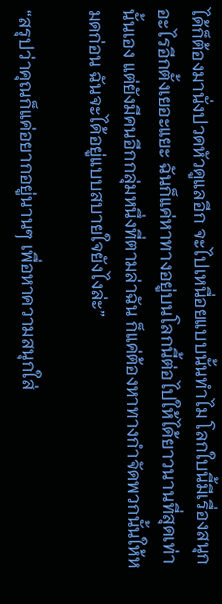ได้ก็ต้องมานั่งปวดหัวดูแลอีก จะไปเหนื่อยแบบนั้นทำไม โลกใบนี้มีเรื่องสนุกอะไรอีกตั้งเยอะแยะ ฉันก็แค่หาทางอยู่บนโลกนี้ต่อไปให้ได้ยาวนานที่สุดเท่านั้นเอง แต่ยังมีคนอีกกลุ่มหนึ่งที่ตามล่าฉัน ก็แค่ต้องหาทางกำจัดพวกนั้นให้หมดก่อน ฉันจะได้อยู่แบบสบายใจยังไงล่ะ”

“สรุปว่าคุณก็แค่อยากอยู่นานๆ เพื่อหาความสนุกใส่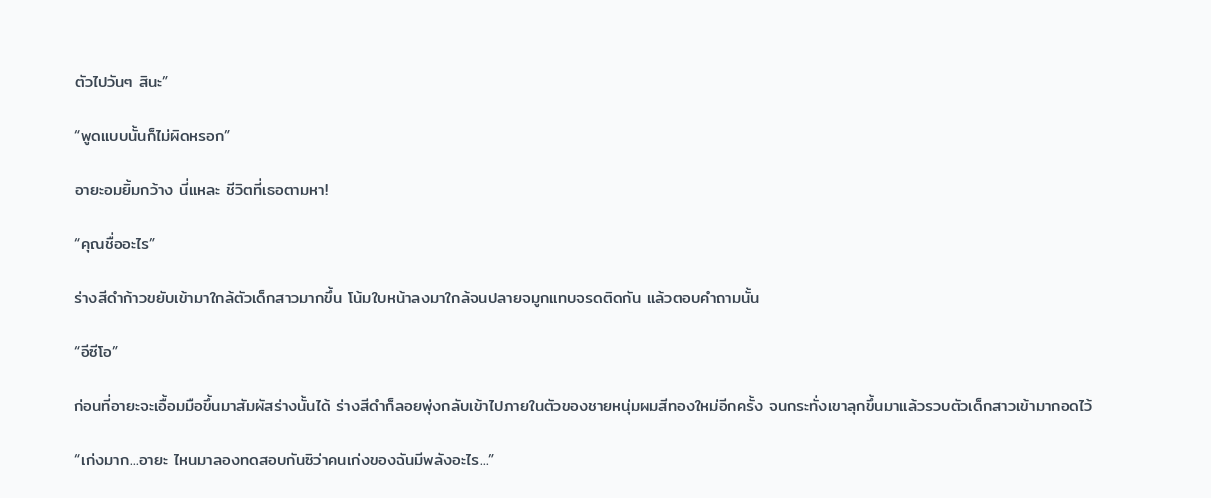ตัวไปวันๆ สินะ”

“พูดแบบนั้นก็ไม่ผิดหรอก”

อายะอมยิ้มกว้าง นี่แหละ ชีวิตที่เธอตามหา!

“คุณชื่ออะไร”

ร่างสีดำก้าวขยับเข้ามาใกล้ตัวเด็กสาวมากขึ้น โน้มใบหน้าลงมาใกล้จนปลายจมูกแทบจรดติดกัน แล้วตอบคำถามนั้น

“อีซีโอ”

ก่อนที่อายะจะเอื้อมมือขึ้นมาสัมผัสร่างนั้นได้ ร่างสีดำก็ลอยพุ่งกลับเข้าไปภายในตัวของชายหนุ่มผมสีทองใหม่อีกครั้ง จนกระทั่งเขาลุกขึ้นมาแล้วรวบตัวเด็กสาวเข้ามากอดไว้

“เก่งมาก...อายะ ไหนมาลองทดสอบกันซิว่าคนเก่งของฉันมีพลังอะไร...”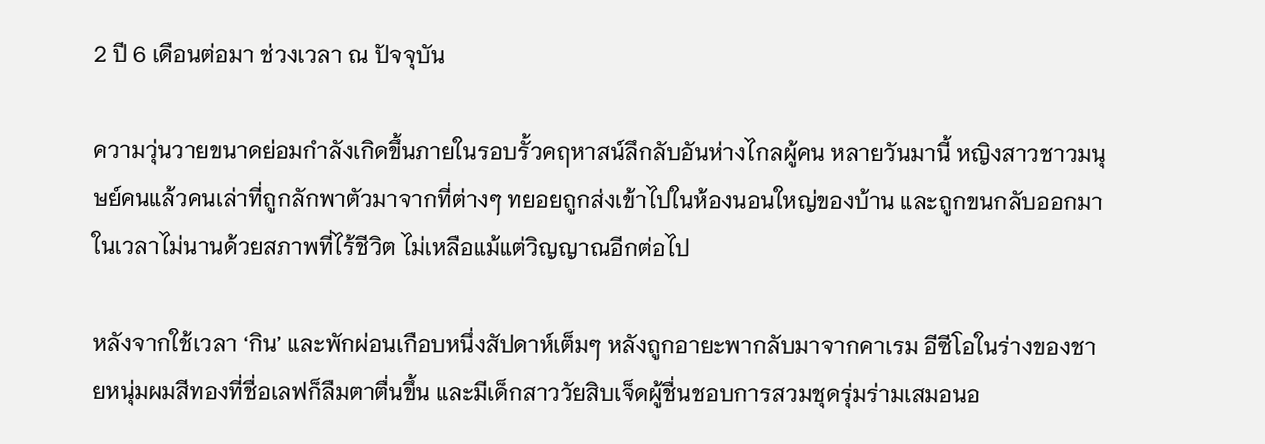2 ปี 6 เดือนต่อมา ช่วงเวลา ณ ปัจจุบัน

ความวุ่นวายขนาดย่อมกำลังเกิดขึ้นภายในรอบรั้วคฤหาสน์ลึกลับอันห่างไกลผู้คน หลายวันมานี้ หญิงสาวชาวมนุษย์คนแล้วคนเล่าที่ถูกลักพาตัวมาจากที่ต่างๆ ทยอยถูกส่งเข้าไปในห้องนอนใหญ่ของบ้าน และถูกขนกลับออกมาในเวลาไม่นานด้วยสภาพที่ไร้ชีวิต ไม่เหลือแม้แต่วิญญาณอีกต่อไป

หลังจากใช้เวลา ‘กิน’ และพักผ่อนเกือบหนึ่งสัปดาห์เต็มๆ หลังถูกอายะพากลับมาจากคาเรม อีซีโอในร่างของชายหนุ่มผมสีทองที่ชื่อเลฟก็ลืมตาตื่นขึ้น และมีเด็กสาววัยสิบเจ็ดผู้ชื่นชอบการสวมชุดรุ่มร่ามเสมอนอ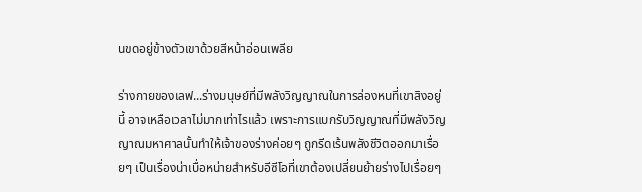นขดอยู่ข้างตัวเขาด้วยสีหน้าอ่อนเพลีย

ร่างกายของเลฟ...ร่างมนุษย์ที่มีพลังวิญญาณในการล่องหนที่เขาสิงอยู่นี้ อาจเหลือเวลาไม่มากเท่าไรแล้ว เพราะการแบกรับวิญญาณที่มีพลังวิญญาณมหาศาลนั้นทำให้เจ้าของร่างค่อยๆ ถูกรีดเร้นพลังชีวิตออกมาเรื่อยๆ เป็นเรื่องน่าเบื่อหน่ายสำหรับอีซีโอที่เขาต้องเปลี่ยนย้ายร่างไปเรื่อยๆ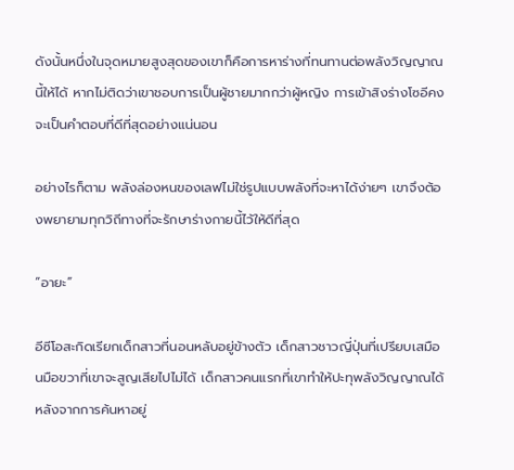ดังนั้นหนึ่งในจุดหมายสูงสุดของเขาก็คือการหาร่างที่ทนทานต่อพลังวิญญาณนี้ให้ได้ หากไม่ติดว่าเขาชอบการเป็นผู้ชายมากกว่าผู้หญิง การเข้าสิงร่างโซอีคงจะเป็นคำตอบที่ดีที่สุดอย่างแน่นอน

อย่างไรก็ตาม พลังล่องหนของเลฟไม่ใช่รูปแบบพลังที่จะหาได้ง่ายๆ เขาจึงต้องพยายามทุกวิถีทางที่จะรักษาร่างกายนี้ไว้ให้ดีที่สุด

“อายะ”

อีซีโอสะกิดเรียกเด็กสาวที่นอนหลับอยู่ข้างตัว เด็กสาวชาวญี่ปุ่นที่เปรียบเสมือนมือขวาที่เขาจะสูญเสียไปไม่ได้ เด็กสาวคนแรกที่เขาทำให้ปะทุพลังวิญญาณได้หลังจากการค้นหาอยู่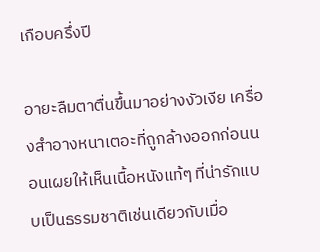เกือบครึ่งปี

อายะลืมตาตื่นขึ้นมาอย่างงัวเงีย เครื่องสำอางหนาเตอะที่ถูกล้างออกก่อนนอนเผยให้เห็นเนื้อหนังแท้ๆ ที่น่ารักแบบเป็นธรรมชาติเช่นเดียวกับเมื่อ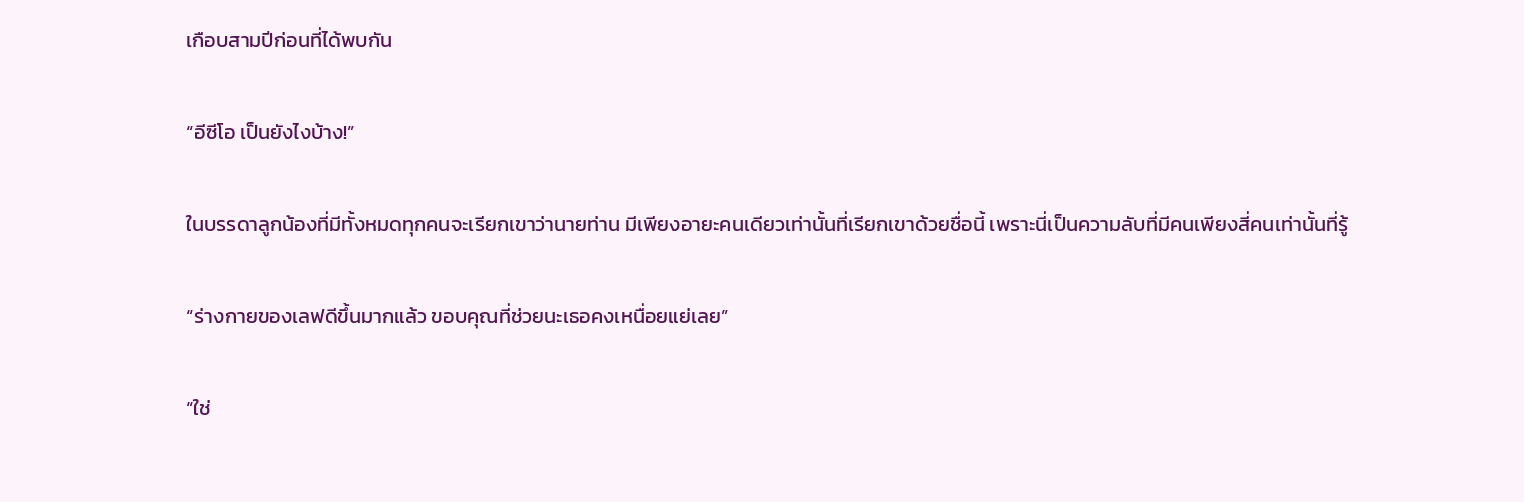เกือบสามปีก่อนที่ได้พบกัน

“อีซีโอ เป็นยังไงบ้าง!”

ในบรรดาลูกน้องที่มีทั้งหมดทุกคนจะเรียกเขาว่านายท่าน มีเพียงอายะคนเดียวเท่านั้นที่เรียกเขาด้วยชื่อนี้ เพราะนี่เป็นความลับที่มีคนเพียงสี่คนเท่านั้นที่รู้

“ร่างกายของเลฟดีขึ้นมากแล้ว ขอบคุณที่ช่วยนะเธอคงเหนื่อยแย่เลย”

“ใช่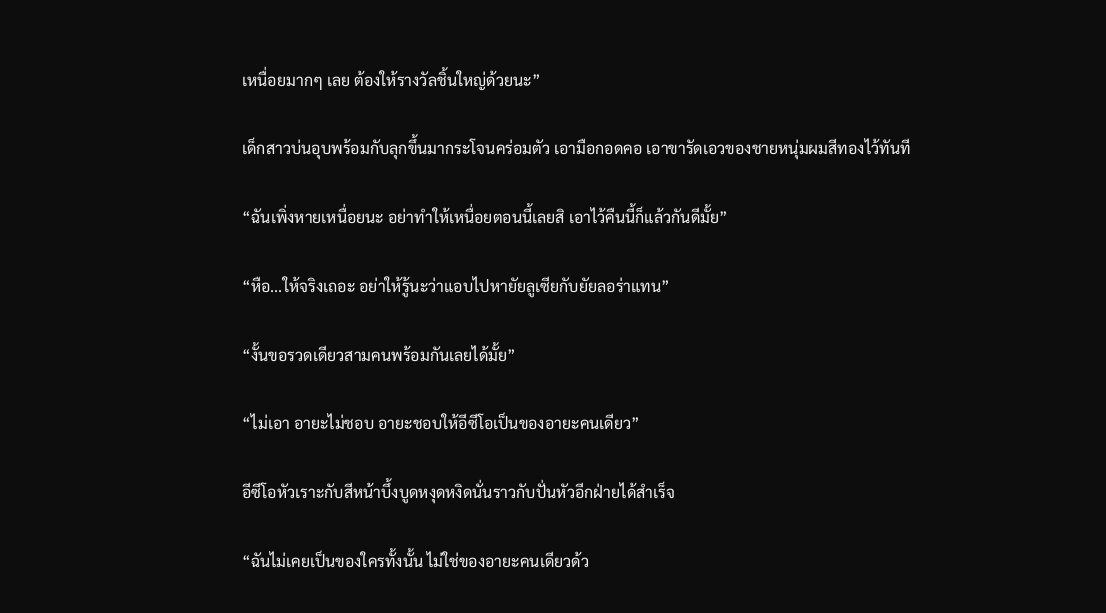เหนื่อยมากๆ เลย ต้องให้รางวัลชิ้นใหญ่ด้วยนะ”

เด็กสาวบ่นอุบพร้อมกับลุกขึ้นมากระโจนคร่อมตัว เอามือกอดคอ เอาขารัดเอวของชายหนุ่มผมสีทองไว้ทันที

“ฉันเพิ่งหายเหนื่อยนะ อย่าทำให้เหนื่อยตอนนี้เลยสิ เอาไว้คืนนี้ก็แล้วกันดีมั้ย”

“หือ...ให้จริงเถอะ อย่าให้รู้นะว่าแอบไปหายัยลูเซียกับยัยลอร่าแทน”

“งั้นขอรวดเดียวสามคนพร้อมกันเลยได้มั้ย”

“ไม่เอา อายะไม่ชอบ อายะชอบให้อีซีโอเป็นของอายะคนเดียว”

อีซีโอหัวเราะกับสีหน้าบึ้งบูดหงุดหงิดนั่นราวกับปั่นหัวอีกฝ่ายได้สำเร็จ

“ฉันไม่เคยเป็นของใครทั้งนั้น ไม่ใช่ของอายะคนเดียวด้ว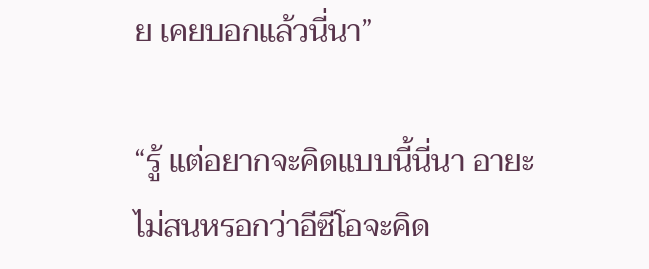ย เคยบอกแล้วนี่นา”

“รู้ แต่อยากจะคิดแบบนี้นี่นา อายะไม่สนหรอกว่าอีซีโอจะคิด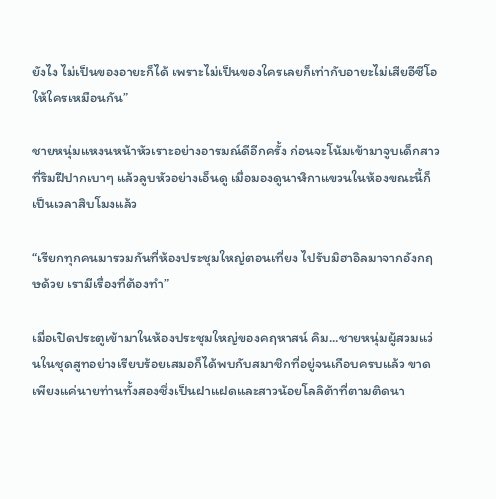ยังไง ไม่เป็นของอายะก็ได้ เพราะไม่เป็นของใครเลยก็เท่ากับอายะไม่เสียอีซีโอให้ใครเหมือนกัน”

ชายหนุ่มแหงนหน้าหัวเราะอย่างอารมณ์ดีอีกครั้ง ก่อนจะโน้มเข้ามาจูบเด็กสาวที่ริมฝีปากเบาๆ แล้วลูบหัวอย่างเอ็นดู เมื่อมองดูนาฬิกาแขวนในห้องขณะนี้ก็เป็นเวลาสิบโมงแล้ว

“เรียกทุกคนมารวมกันที่ห้องประชุมใหญ่ตอนเที่ยง ไปรับมิฮาอิลมาจากอังกฤษด้วย เรามีเรื่องที่ต้องทำ”

เมื่อเปิดประตูเข้ามาในห้องประชุมใหญ่ของคฤหาสน์ คิม...ชายหนุ่มผู้สวมแว่นในชุดสูทอย่างเรียบร้อยเสมอก็ได้พบกับสมาชิกที่อยู่จนเกือบครบแล้ว ขาดเพียงแค่นายท่านทั้งสองซึ่งเป็นฝาแฝดและสาวน้อยโลลิต้าที่ตามติดนา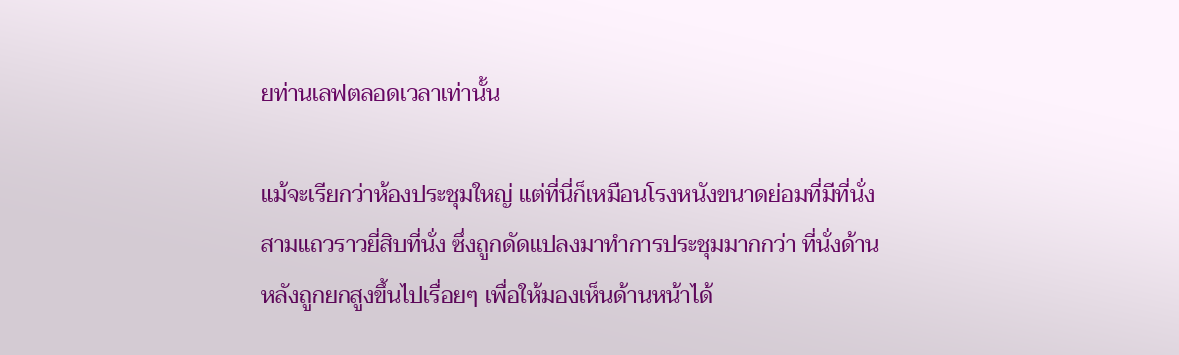ยท่านเลฟตลอดเวลาเท่านั้น

แม้จะเรียกว่าห้องประชุมใหญ่ แต่ที่นี่ก็เหมือนโรงหนังขนาดย่อมที่มีที่นั่งสามแถวราวยี่สิบที่นั่ง ซึ่งถูกดัดแปลงมาทำการประชุมมากกว่า ที่นั่งด้านหลังถูกยกสูงขึ้นไปเรื่อยๆ เพื่อให้มองเห็นด้านหน้าได้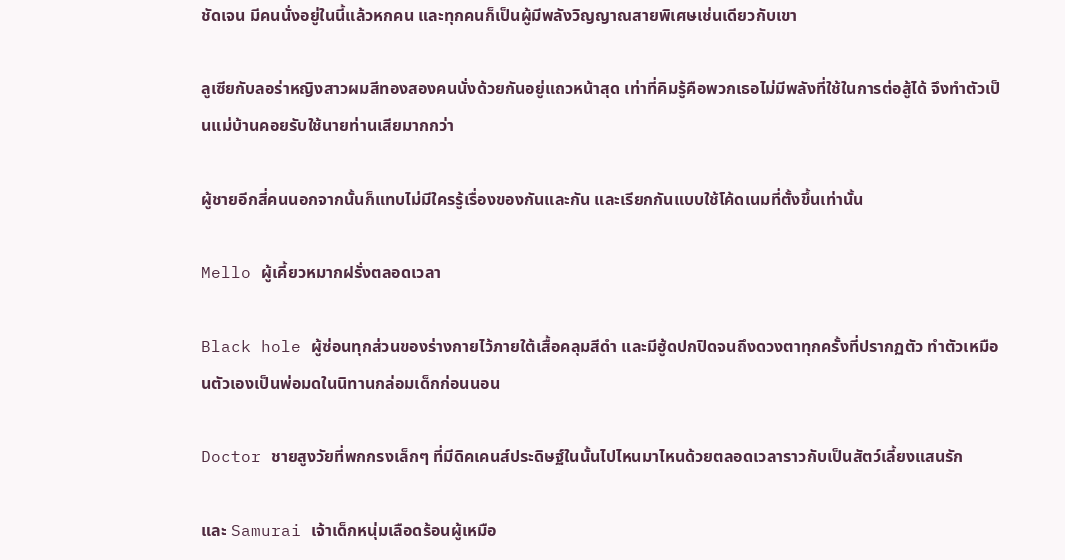ชัดเจน มีคนนั่งอยู่ในนี้แล้วหกคน และทุกคนก็เป็นผู้มีพลังวิญญาณสายพิเศษเช่นเดียวกับเขา

ลูเซียกับลอร่าหญิงสาวผมสีทองสองคนนั่งด้วยกันอยู่แถวหน้าสุด เท่าที่คิมรู้คือพวกเธอไม่มีพลังที่ใช้ในการต่อสู้ได้ จึงทำตัวเป็นแม่บ้านคอยรับใช้นายท่านเสียมากกว่า

ผู้ชายอีกสี่คนนอกจากนั้นก็แทบไม่มีใครรู้เรื่องของกันและกัน และเรียกกันแบบใช้โค้ดเนมที่ตั้งขึ้นเท่านั้น

Mello ผู้เคี้ยวหมากฝรั่งตลอดเวลา

Black hole ผู้ซ่อนทุกส่วนของร่างกายไว้ภายใต้เสื้อคลุมสีดำ และมีฮู้ดปกปิดจนถึงดวงตาทุกครั้งที่ปรากฏตัว ทำตัวเหมือนตัวเองเป็นพ่อมดในนิทานกล่อมเด็กก่อนนอน

Doctor ชายสูงวัยที่พกกรงเล็กๆ ที่มีดิคเคนส์ประดิษฐ์ในนั้นไปไหนมาไหนด้วยตลอดเวลาราวกับเป็นสัตว์เลี้ยงแสนรัก

และ Samurai เจ้าเด็กหนุ่มเลือดร้อนผู้เหมือ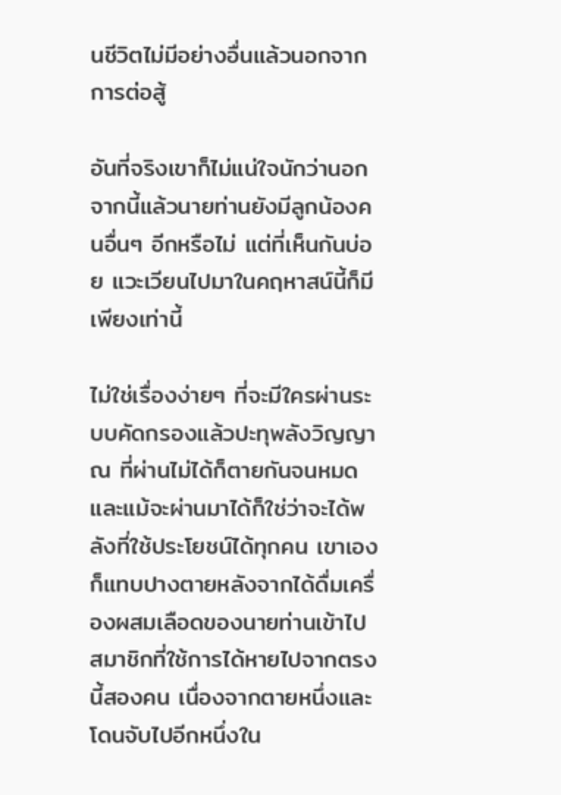นชีวิตไม่มีอย่างอื่นแล้วนอกจากการต่อสู้

อันที่จริงเขาก็ไม่แน่ใจนักว่านอกจากนี้แล้วนายท่านยังมีลูกน้องคนอื่นๆ อีกหรือไม่ แต่ที่เห็นกันบ่อย แวะเวียนไปมาในคฤหาสน์นี้ก็มีเพียงเท่านี้

ไม่ใช่เรื่องง่ายๆ ที่จะมีใครผ่านระบบคัดกรองแล้วปะทุพลังวิญญาณ ที่ผ่านไม่ได้ก็ตายกันจนหมด และแม้จะผ่านมาได้ก็ใช่ว่าจะได้พลังที่ใช้ประโยชน์ได้ทุกคน เขาเองก็แทบปางตายหลังจากได้ดื่มเครื่องผสมเลือดของนายท่านเข้าไป  สมาชิกที่ใช้การได้หายไปจากตรงนี้สองคน เนื่องจากตายหนึ่งและโดนจับไปอีกหนึ่งใน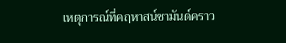เหตุการณ์ที่คฤหาสน์ชามันด์คราว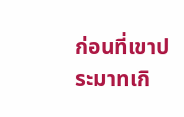ก่อนที่เขาประมาทเกิ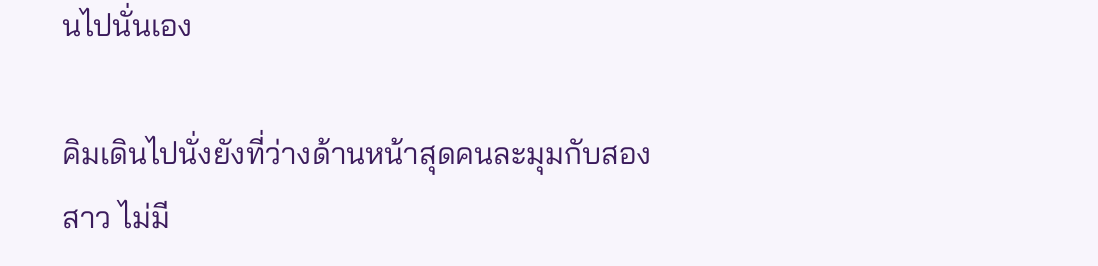นไปนั่นเอง

คิมเดินไปนั่งยังที่ว่างด้านหน้าสุดคนละมุมกับสองสาว ไม่มี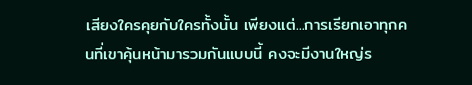เสียงใครคุยกับใครทั้งนั้น เพียงแต่...การเรียกเอาทุกคนที่เขาคุ้นหน้ามารวมกันแบบนี้ คงจะมีงานใหญ่ร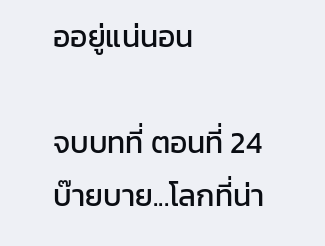ออยู่แน่นอน

จบบทที่ ตอนที่ 24 บ๊ายบาย...โลกที่น่า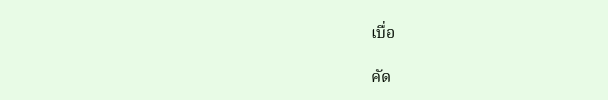เบื่อ

คัด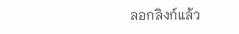ลอกลิงก์แล้ว